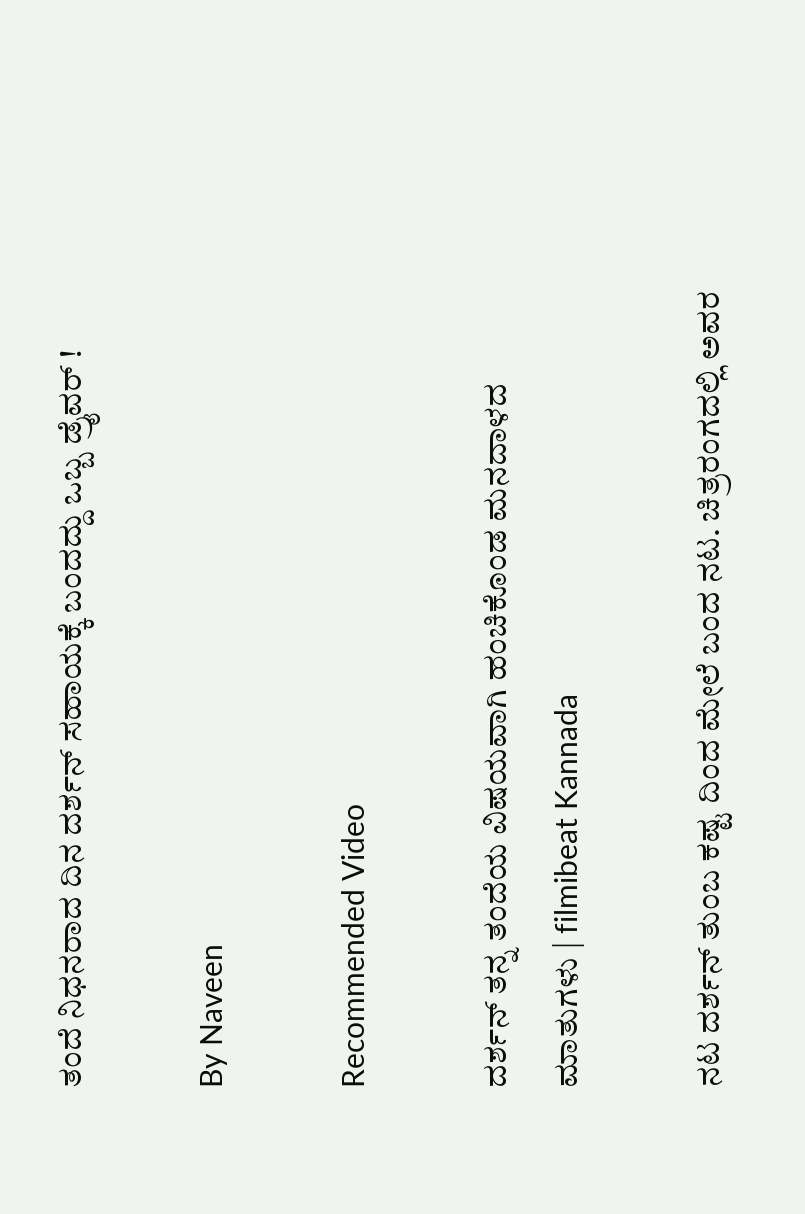ತಂದೆ ನಿಧನರಾದ ದಿನ ದರ್ಶನ್ ಸಹಾಯಕ್ಕೆ ಬಂದದ್ದು ಒಬ್ಬ ಡ್ರೈವರ್ !

By Naveen

Recommended Video

ದರ್ಶನ್ ತನ್ನ ತಂದೆಯ ವಿಷಯವಾಗಿ ಹಂಚಿಕೊಂಡ ಮನದಾಳದ ಮಾತುಗಳು | filmibeat Kannada

ನಟ ದರ್ಶನ್ ತುಂಬ ಕಷ್ಟ ದಿಂದ ಮೇಲೆ ಬಂದ ನಟ. ಚಿತ್ರರಂಗದಲ್ಲಿ ಅವರ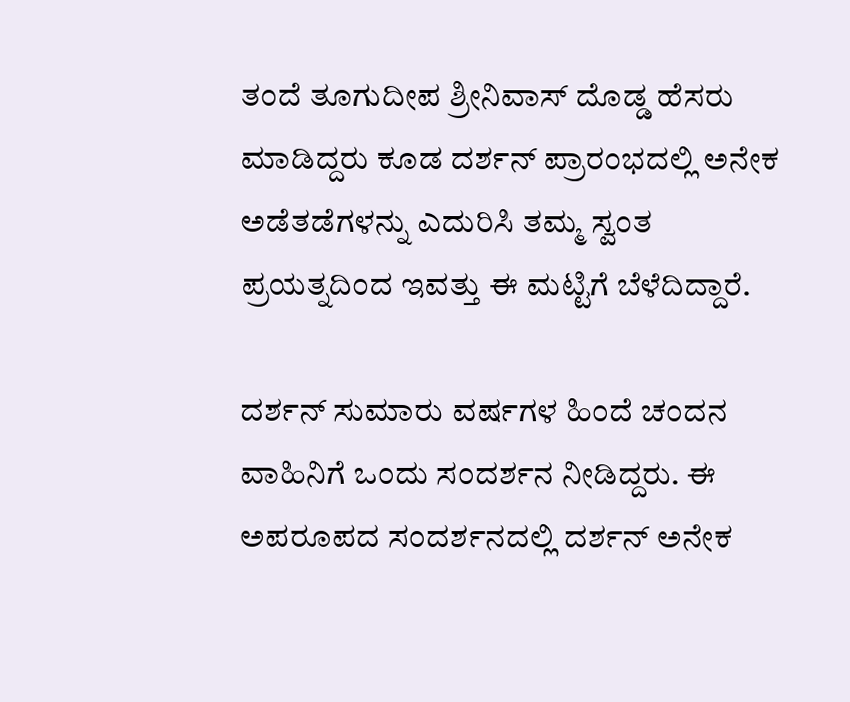ತಂದೆ ತೂಗುದೀಪ ಶ್ರೀನಿವಾಸ್ ದೊಡ್ಡ ಹೆಸರು ಮಾಡಿದ್ದರು ಕೂಡ ದರ್ಶನ್ ಪ್ರಾರಂಭದಲ್ಲಿ ಅನೇಕ ಅಡೆತಡೆಗಳನ್ನು ಎದುರಿಸಿ ತಮ್ಮ ಸ್ವಂತ ಪ್ರಯತ್ನದಿಂದ ಇವತ್ತು ಈ ಮಟ್ಟಿಗೆ ಬೆಳೆದಿದ್ದಾರೆ.

ದರ್ಶನ್ ಸುಮಾರು ವರ್ಷಗಳ ಹಿಂದೆ ಚಂದನ ವಾಹಿನಿಗೆ ಒಂದು ಸಂದರ್ಶನ ನೀಡಿದ್ದರು. ಈ ಅಪರೂಪದ ಸಂದರ್ಶನದಲ್ಲಿ ದರ್ಶನ್ ಅನೇಕ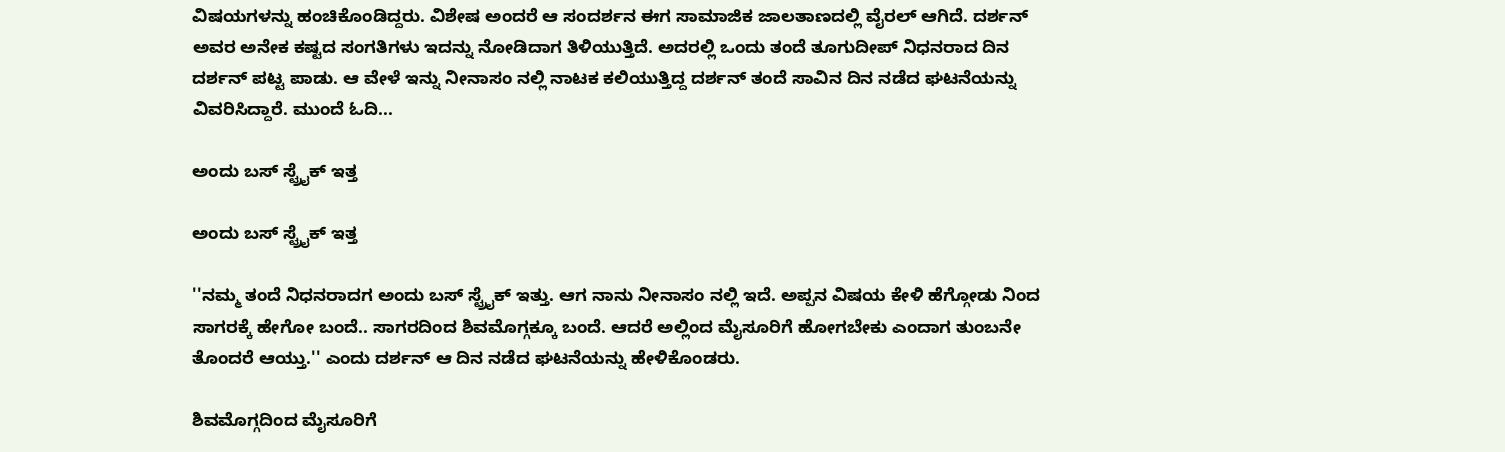ವಿಷಯಗಳನ್ನು ಹಂಚಿಕೊಂಡಿದ್ದರು. ವಿಶೇಷ ಅಂದರೆ ಆ ಸಂದರ್ಶನ ಈಗ ಸಾಮಾಜಿಕ ಜಾಲತಾಣದಲ್ಲಿ ವೈರಲ್ ಆಗಿದೆ. ದರ್ಶನ್ ಅವರ ಅನೇಕ ಕಷ್ಟದ ಸಂಗತಿಗಳು ಇದನ್ನು ನೋಡಿದಾಗ ತಿಳಿಯುತ್ತಿದೆ. ಅದರಲ್ಲಿ ಒಂದು ತಂದೆ ತೂಗುದೀಪ್ ನಿಧನರಾದ ದಿನ ದರ್ಶನ್ ಪಟ್ಟ ಪಾಡು. ಆ ವೇಳೆ ಇನ್ನು ನೀನಾಸಂ ನಲ್ಲಿ ನಾಟಕ ಕಲಿಯುತ್ತಿದ್ದ ದರ್ಶನ್ ತಂದೆ ಸಾವಿನ ದಿನ ನಡೆದ ಘಟನೆಯನ್ನು ವಿವರಿಸಿದ್ದಾರೆ. ಮುಂದೆ ಓದಿ...

ಅಂದು ಬಸ್ ಸ್ಟ್ರೈಕ್ ಇತ್ತ

ಅಂದು ಬಸ್ ಸ್ಟ್ರೈಕ್ ಇತ್ತ

''ನಮ್ಮ ತಂದೆ ನಿಧನರಾದಗ ಅಂದು ಬಸ್ ಸ್ಟ್ರೈಕ್ ಇತ್ತು. ಆಗ ನಾನು ನೀನಾಸಂ ನಲ್ಲಿ ಇದೆ. ಅಪ್ಪನ ವಿಷಯ ಕೇಳಿ ಹೆಗ್ಗೋಡು ನಿಂದ ಸಾಗರಕ್ಕೆ ಹೇಗೋ ಬಂದೆ.. ಸಾಗರದಿಂದ ಶಿವಮೊಗ್ಗಕ್ಕೂ ಬಂದೆ. ಆದರೆ ಅಲ್ಲಿಂದ ಮೈಸೂರಿಗೆ ಹೋಗಬೇಕು ಎಂದಾಗ ತುಂಬನೇ ತೊಂದರೆ ಆಯ್ತು.'' ಎಂದು ದರ್ಶನ್ ಆ ದಿನ ನಡೆದ ಘಟನೆಯನ್ನು ಹೇಳಿಕೊಂಡರು.

ಶಿವಮೊಗ್ಗದಿಂದ ಮೈಸೂರಿಗೆ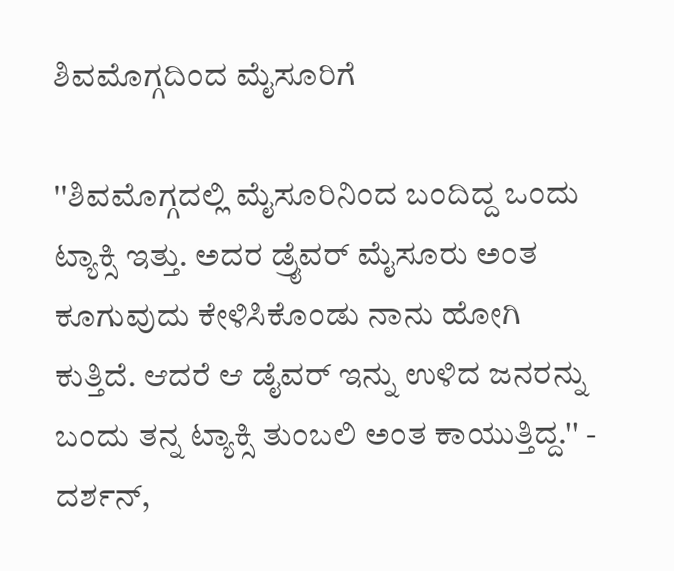ಶಿವಮೊಗ್ಗದಿಂದ ಮೈಸೂರಿಗೆ

''ಶಿವಮೊಗ್ಗದಲ್ಲಿ ಮೈಸೂರಿನಿಂದ ಬಂದಿದ್ದ ಒಂದು ಟ್ಯಾಕ್ಸಿ ಇತ್ತು. ಅದರ ಡ್ರೈವರ್ ಮೈಸೂರು ಅಂತ ಕೂಗುವುದು ಕೇಳಿಸಿಕೊಂಡು ನಾನು ಹೋಗಿ ಕುತ್ತಿದೆ. ಆದರೆ ಆ ಡೈವರ್ ಇನ್ನು ಉಳಿದ ಜನರನ್ನು ಬಂದು ತನ್ನ ಟ್ಯಾಕ್ಸಿ ತುಂಬಲಿ ಅಂತ ಕಾಯುತ್ತಿದ್ದ.'' - ದರ್ಶನ್,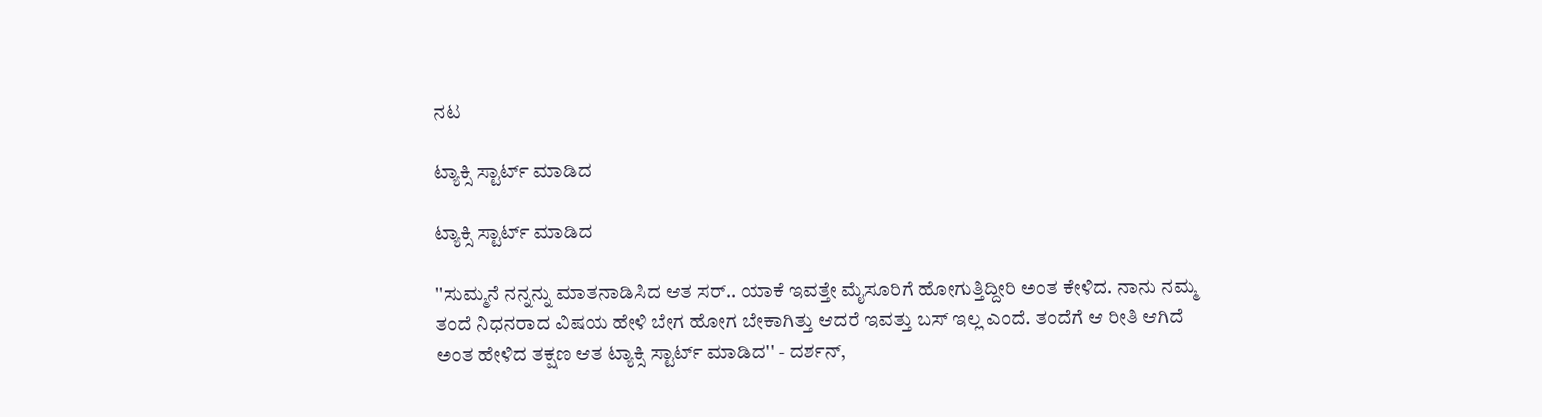ನಟ

ಟ್ಯಾಕ್ಸಿ ಸ್ಟಾರ್ಟ್ ಮಾಡಿದ

ಟ್ಯಾಕ್ಸಿ ಸ್ಟಾರ್ಟ್ ಮಾಡಿದ

''ಸುಮ್ಮನೆ ನನ್ನನ್ನು ಮಾತನಾಡಿಸಿದ ಆತ ಸರ್.. ಯಾಕೆ ಇವತ್ತೇ ಮೈಸೂರಿಗೆ ಹೋಗುತ್ತಿದ್ದೀರಿ ಅಂತ ಕೇಳಿದ. ನಾನು ನಮ್ಮ ತಂದೆ ನಿಧನರಾದ ವಿಷಯ ಹೇಳಿ ಬೇಗ ಹೋಗ ಬೇಕಾಗಿತ್ತು ಆದರೆ ಇವತ್ತು ಬಸ್ ಇಲ್ಲ ಎಂದೆ. ತಂದೆಗೆ ಆ ರೀತಿ ಆಗಿದೆ ಅಂತ ಹೇಳಿದ ತಕ್ಷಣ ಆತ ಟ್ಯಾಕ್ಸಿ ಸ್ಟಾರ್ಟ್ ಮಾಡಿದ'' - ದರ್ಶನ್,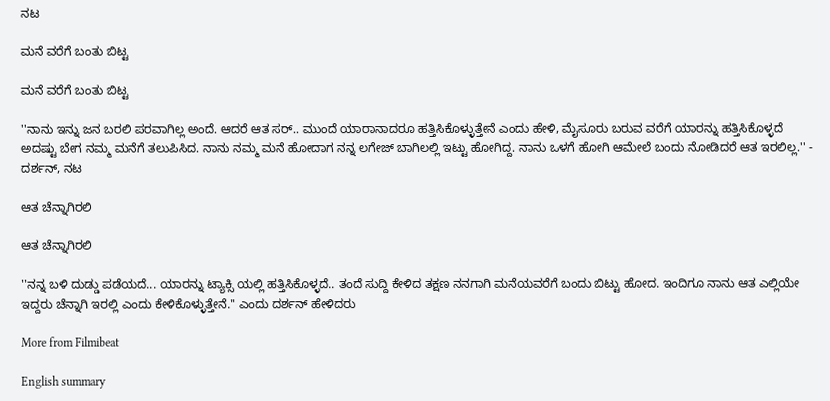ನಟ

ಮನೆ ವರೆಗೆ ಬಂತು ಬಿಟ್ಟ

ಮನೆ ವರೆಗೆ ಬಂತು ಬಿಟ್ಟ

''ನಾನು ಇನ್ನು ಜನ ಬರಲಿ ಪರವಾಗಿಲ್ಲ ಅಂದೆ. ಆದರೆ ಆತ ಸರ್.. ಮುಂದೆ ಯಾರಾನಾದರೂ ಹತ್ತಿಸಿಕೊಳ್ಳುತ್ತೇನೆ ಎಂದು ಹೇಳಿ, ಮೈಸೂರು ಬರುವ ವರೆಗೆ ಯಾರನ್ನು ಹತ್ತಿಸಿಕೊಳ್ಳದೆ ಅದಷ್ಟು ಬೇಗ ನಮ್ಮ ಮನೆಗೆ ತಲುಪಿಸಿದ. ನಾನು ನಮ್ಮ ಮನೆ ಹೋದಾಗ ನನ್ನ ಲಗೇಜ್ ಬಾಗಿಲಲ್ಲಿ ಇಟ್ಟು ಹೋಗಿದ್ದ. ನಾನು ಒಳಗೆ ಹೋಗಿ ಆಮೇಲೆ ಬಂದು ನೋಡಿದರೆ ಆತ ಇರಲಿಲ್ಲ.'' - ದರ್ಶನ್, ನಟ

ಆತ ಚೆನ್ನಾಗಿರಲಿ

ಆತ ಚೆನ್ನಾಗಿರಲಿ

''ನನ್ನ ಬಳಿ ದುಡ್ಡು ಪಡೆಯದೆ... ಯಾರನ್ನು ಟ್ಯಾಕ್ಸಿ ಯಲ್ಲಿ ಹತ್ತಿಸಿಕೊಳ್ಳದೆ.. ತಂದೆ ಸುದ್ದಿ ಕೇಳಿದ ತಕ್ಷಣ ನನಗಾಗಿ ಮನೆಯವರೆಗೆ ಬಂದು ಬಿಟ್ಟು ಹೋದ. ಇಂದಿಗೂ ನಾನು ಆತ ಎಲ್ಲಿಯೇ ಇದ್ದರು ಚೆನ್ನಾಗಿ ಇರಲ್ಲಿ ಎಂದು ಕೇಳಿಕೊಳ್ಳುತ್ತೇನೆ.'' ಎಂದು ದರ್ಶನ್ ಹೇಳಿದರು

More from Filmibeat

English summary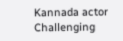Kannada actor Challenging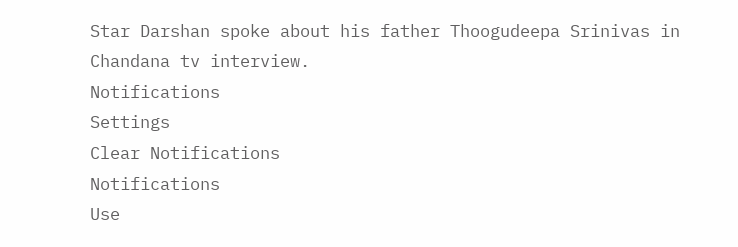Star Darshan spoke about his father Thoogudeepa Srinivas in Chandana tv interview.
Notifications
Settings
Clear Notifications
Notifications
Use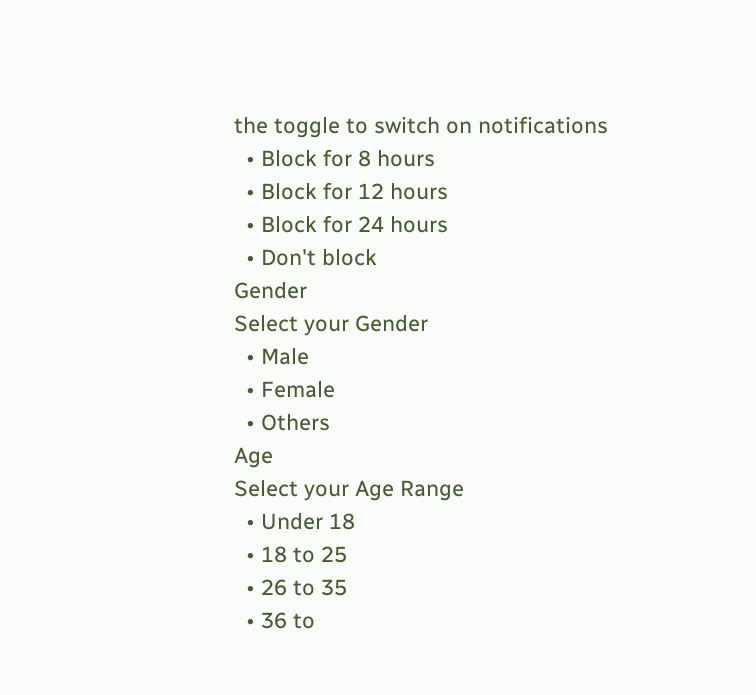the toggle to switch on notifications
  • Block for 8 hours
  • Block for 12 hours
  • Block for 24 hours
  • Don't block
Gender
Select your Gender
  • Male
  • Female
  • Others
Age
Select your Age Range
  • Under 18
  • 18 to 25
  • 26 to 35
  • 36 to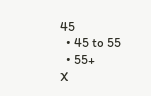45
  • 45 to 55
  • 55+
X